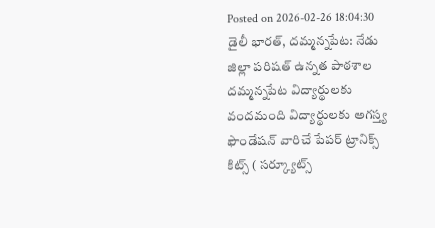Posted on 2026-02-26 18:04:30
డైలీ భారత్, దమ్మన్నపేట: నేడు జిల్లా పరిషత్ ఉన్నత పాఠశాల దమ్మన్నపేట విద్యార్థులకు వందమంది విద్యార్థులకు అగస్త్య ఫౌండేషన్ వారిచే పేపర్ ట్రానిక్స్ కిట్స్ ( సర్క్యూట్స్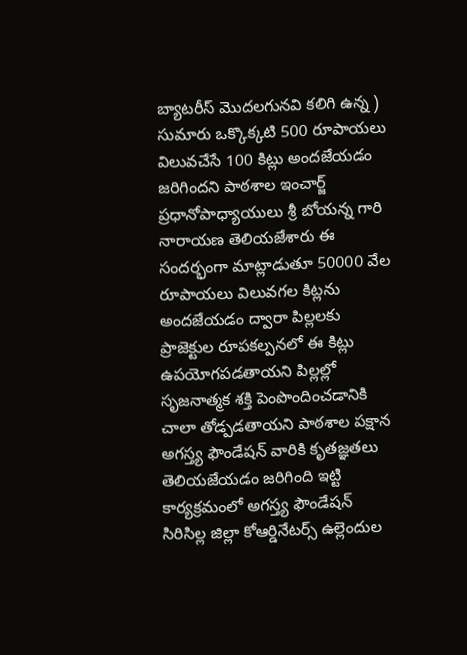బ్యాటరీస్ మొదలగునవి కలిగి ఉన్న ) సుమారు ఒక్కొక్కటి 500 రూపాయలు విలువచేసే 100 కిట్లు అందజేయడం జరిగిందని పాఠశాల ఇంచార్జ్ ప్రధానోపాధ్యాయులు శ్రీ బోయన్న గారి నారాయణ తెలియజేశారు ఈ సందర్భంగా మాట్లాడుతూ 50000 వేల రూపాయలు విలువగల కిట్లను అందజేయడం ద్వారా పిల్లలకు ప్రాజెక్టుల రూపకల్పనలో ఈ కిట్లు ఉపయోగపడతాయని పిల్లల్లో సృజనాత్మక శక్తి పెంపొందించడానికి చాలా తోడ్పడతాయని పాఠశాల పక్షాన అగస్త్య ఫౌండేషన్ వారికి కృతజ్ఞతలు తెలియజేయడం జరిగింది ఇట్టి కార్యక్రమంలో అగస్త్య ఫౌండేషన్ సిరిసిల్ల జిల్లా కోఆర్డినేటర్స్ ఉల్లెందుల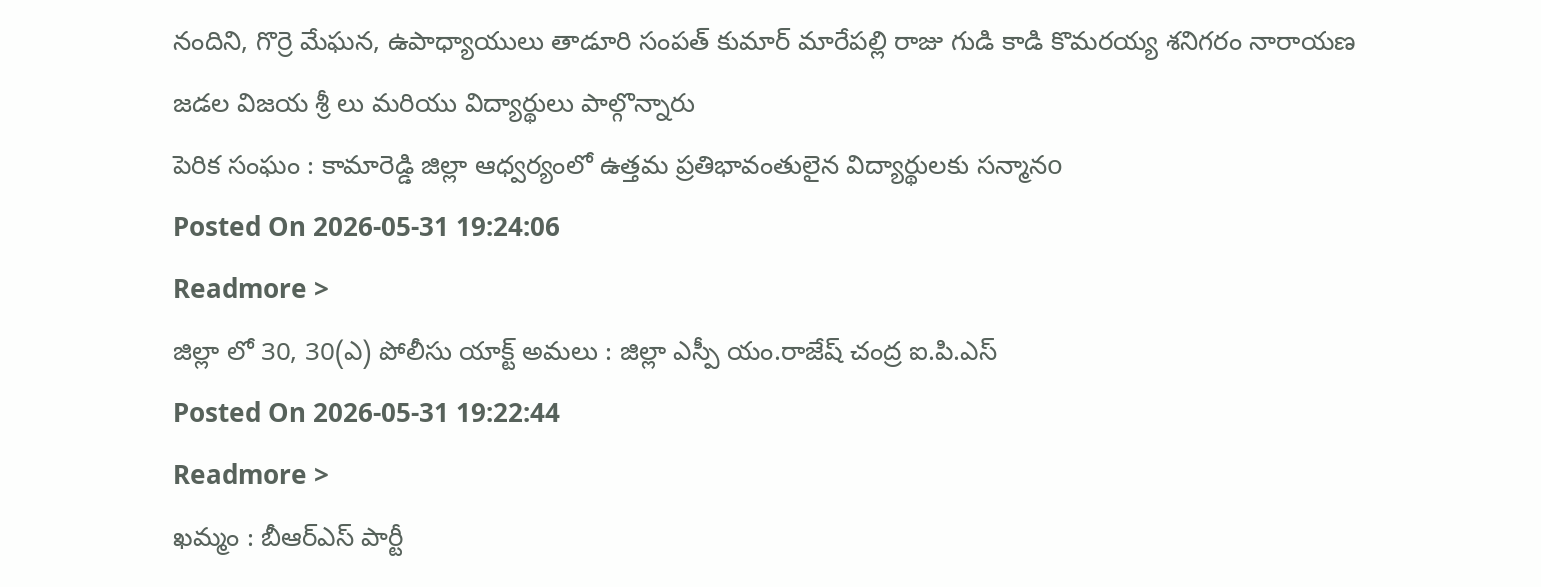నందిని, గొర్రె మేఘన, ఉపాధ్యాయులు తాడూరి సంపత్ కుమార్ మారేపల్లి రాజు గుడి కాడి కొమరయ్య శనిగరం నారాయణ జడల విజయ శ్రీ లు మరియు విద్యార్థులు పాల్గొన్నారు
పెరిక సంఘం : కామారెడ్డి జిల్లా ఆధ్వర్యంలో ఉత్తమ ప్రతిభావంతులైన విద్యార్థులకు సన్మానo
Posted On 2026-05-31 19:24:06
Readmore >
జిల్లా లో 30, 30(ఎ) పోలీసు యాక్ట్ అమలు : జిల్లా ఎస్పీ యం.రాజేష్ చంద్ర ఐ.పి.ఎస్
Posted On 2026-05-31 19:22:44
Readmore >
ఖమ్మం : బీఆర్ఎస్ పార్టీ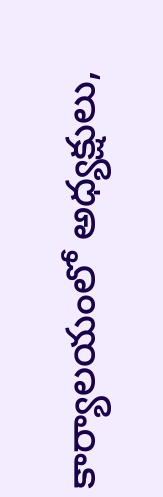కార్యాలయంలో అధ్యక్షులు,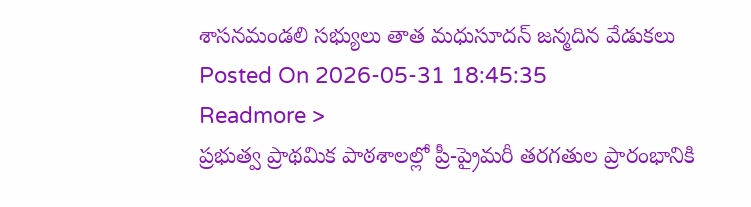శాసనమండలి సభ్యులు తాత మధుసూదన్ జన్మదిన వేడుకలు
Posted On 2026-05-31 18:45:35
Readmore >
ప్రభుత్వ ప్రాథమిక పాఠశాలల్లో ప్రీ-ప్రైమరీ తరగతుల ప్రారంభానికి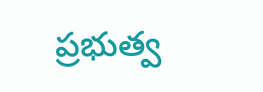ప్రభుత్వ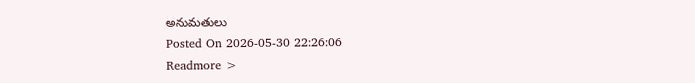అనుమతులు
Posted On 2026-05-30 22:26:06
Readmore >